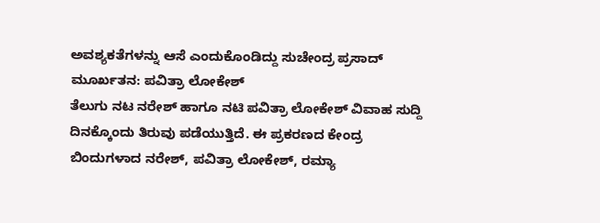ಅವಶ್ಯಕತೆಗಳನ್ನು ಆಸೆ ಎಂದುಕೊಂಡಿದ್ದು ಸುಚೇಂದ್ರ ಪ್ರಸಾದ್ ಮೂರ್ಖತನ: ಪವಿತ್ರಾ ಲೋಕೇಶ್
ತೆಲುಗು ನಟ ನರೇಶ್ ಹಾಗೂ ನಟಿ ಪವಿತ್ರಾ ಲೋಕೇಶ್ ವಿವಾಹ ಸುದ್ದಿ ದಿನಕ್ಕೊಂದು ತಿರುವು ಪಡೆಯುತ್ತಿದೆ. ಈ ಪ್ರಕರಣದ ಕೇಂದ್ರ ಬಿಂದುಗಳಾದ ನರೇಶ್, ಪವಿತ್ರಾ ಲೋಕೇಶ್, ರಮ್ಯಾ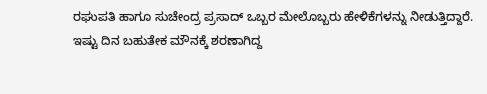ರಘುಪತಿ ಹಾಗೂ ಸುಚೇಂದ್ರ ಪ್ರಸಾದ್ ಒಬ್ಬರ ಮೇಲೊಬ್ಬರು ಹೇಳಿಕೆಗಳನ್ನು ನೀಡುತ್ತಿದ್ದಾರೆ.
ಇಷ್ಟು ದಿನ ಬಹುತೇಕ ಮೌನಕ್ಕೆ ಶರಣಾಗಿದ್ದ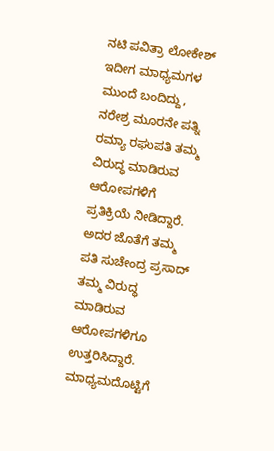ನಟಿ ಪವಿತ್ರಾ ಲೋಕೇಶ್ ಇದೀಗ ಮಾಧ್ಯಮಗಳ ಮುಂದೆ ಬಂದಿದ್ದು, ನರೇಶ್ರ ಮೂರನೇ ಪತ್ನಿ ರಮ್ಯಾ ರಘುಪತಿ ತಮ್ಮ ವಿರುದ್ಧ ಮಾಡಿರುವ ಆರೋಪಗಳಿಗೆ ಪ್ರತಿಕ್ರಿಯೆ ನೀಡಿದ್ದಾರೆ.
ಅದರ ಜೊತೆಗೆ ತಮ್ಮ ಪತಿ ಸುಚೇಂದ್ರ ಪ್ರಸಾದ್ ತಮ್ಮ ವಿರುದ್ಧ ಮಾಡಿರುವ ಆರೋಪಗಳಿಗೂ ಉತ್ತರಿಸಿದ್ದಾರೆ. ಮಾಧ್ಯಮದೊಟ್ಟಿಗೆ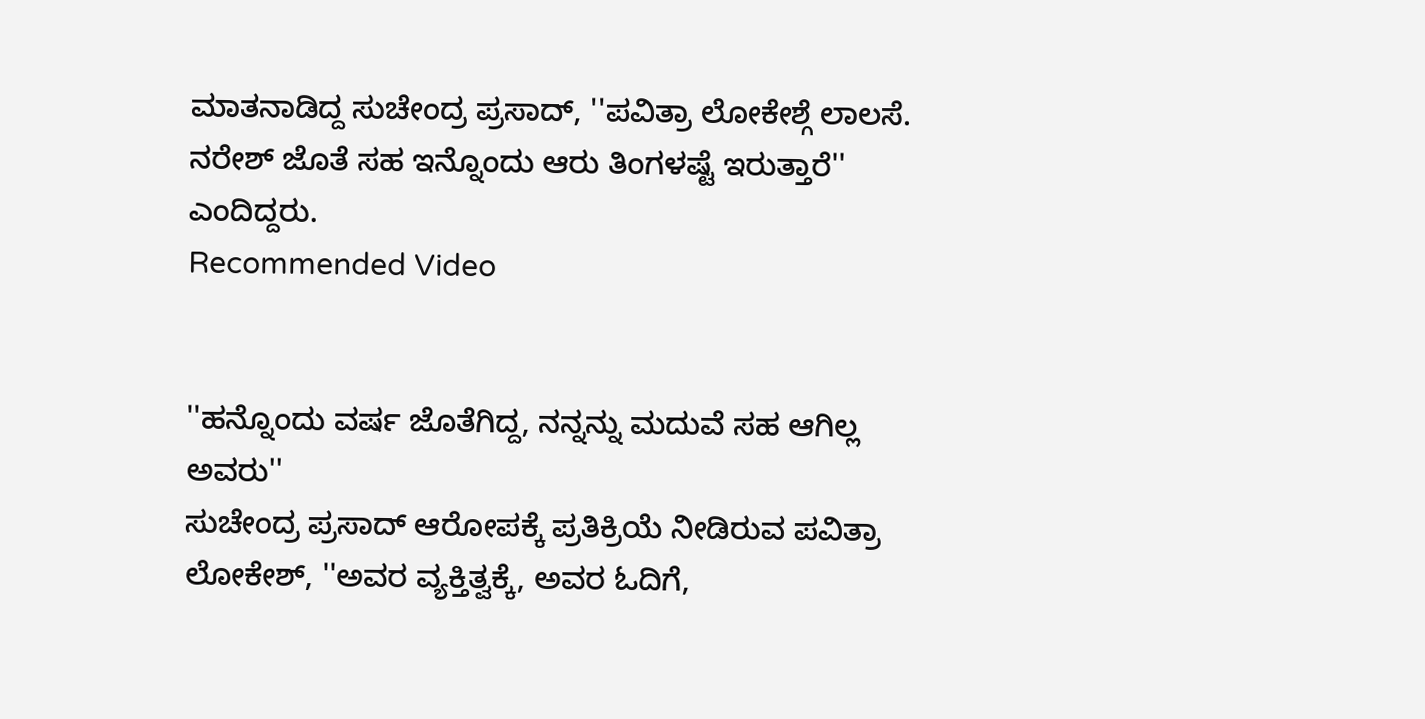ಮಾತನಾಡಿದ್ದ ಸುಚೇಂದ್ರ ಪ್ರಸಾದ್, ''ಪವಿತ್ರಾ ಲೋಕೇಶ್ಗೆ ಲಾಲಸೆ. ನರೇಶ್ ಜೊತೆ ಸಹ ಇನ್ನೊಂದು ಆರು ತಿಂಗಳಷ್ಟೆ ಇರುತ್ತಾರೆ'' ಎಂದಿದ್ದರು.
Recommended Video


''ಹನ್ನೊಂದು ವರ್ಷ ಜೊತೆಗಿದ್ದ, ನನ್ನನ್ನು ಮದುವೆ ಸಹ ಆಗಿಲ್ಲ ಅವರು''
ಸುಚೇಂದ್ರ ಪ್ರಸಾದ್ ಆರೋಪಕ್ಕೆ ಪ್ರತಿಕ್ರಿಯೆ ನೀಡಿರುವ ಪವಿತ್ರಾ ಲೋಕೇಶ್, ''ಅವರ ವ್ಯಕ್ತಿತ್ವಕ್ಕೆ, ಅವರ ಓದಿಗೆ,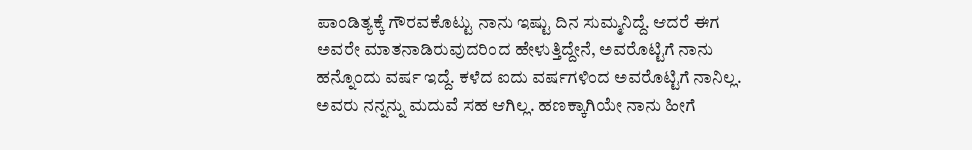ಪಾಂಡಿತ್ಯಕ್ಕೆ ಗೌರವಕೊಟ್ಟು ನಾನು ಇಷ್ಟು ದಿನ ಸುಮ್ಮನಿದ್ದೆ. ಆದರೆ ಈಗ ಅವರೇ ಮಾತನಾಡಿರುವುದರಿಂದ ಹೇಳುತ್ತಿದ್ದೇನೆ, ಅವರೊಟ್ಟಿಗೆ ನಾನು ಹನ್ನೊಂದು ವರ್ಷ ಇದ್ದೆ. ಕಳೆದ ಐದು ವರ್ಷಗಳಿಂದ ಅವರೊಟ್ಟಿಗೆ ನಾನಿಲ್ಲ. ಅವರು ನನ್ನನ್ನು ಮದುವೆ ಸಹ ಆಗಿಲ್ಲ. ಹಣಕ್ಕಾಗಿಯೇ ನಾನು ಹೀಗೆ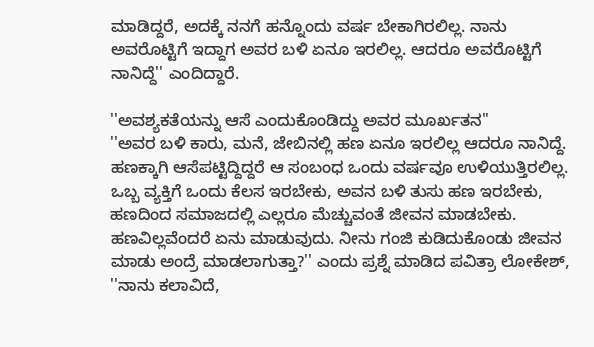ಮಾಡಿದ್ದರೆ, ಅದಕ್ಕೆ ನನಗೆ ಹನ್ನೊಂದು ವರ್ಷ ಬೇಕಾಗಿರಲಿಲ್ಲ. ನಾನು ಅವರೊಟ್ಟಿಗೆ ಇದ್ದಾಗ ಅವರ ಬಳಿ ಏನೂ ಇರಲಿಲ್ಲ. ಆದರೂ ಅವರೊಟ್ಟಿಗೆ ನಾನಿದ್ದೆ'' ಎಂದಿದ್ದಾರೆ.

''ಅವಶ್ಯಕತೆಯನ್ನು ಆಸೆ ಎಂದುಕೊಂಡಿದ್ದು ಅವರ ಮೂರ್ಖತನ''
''ಅವರ ಬಳಿ ಕಾರು, ಮನೆ, ಜೇಬಿನಲ್ಲಿ ಹಣ ಏನೂ ಇರಲಿಲ್ಲ ಆದರೂ ನಾನಿದ್ದೆ. ಹಣಕ್ಕಾಗಿ ಆಸೆಪಟ್ಟಿದ್ದಿದ್ದರೆ ಆ ಸಂಬಂಧ ಒಂದು ವರ್ಷವೂ ಉಳಿಯುತ್ತಿರಲಿಲ್ಲ. ಒಬ್ಬ ವ್ಯಕ್ತಿಗೆ ಒಂದು ಕೆಲಸ ಇರಬೇಕು, ಅವನ ಬಳಿ ತುಸು ಹಣ ಇರಬೇಕು, ಹಣದಿಂದ ಸಮಾಜದಲ್ಲಿ ಎಲ್ಲರೂ ಮೆಚ್ಚುವಂತೆ ಜೀವನ ಮಾಡಬೇಕು. ಹಣವಿಲ್ಲವೆಂದರೆ ಏನು ಮಾಡುವುದು. ನೀನು ಗಂಜಿ ಕುಡಿದುಕೊಂಡು ಜೀವನ ಮಾಡು ಅಂದ್ರೆ ಮಾಡಲಾಗುತ್ತಾ?'' ಎಂದು ಪ್ರಶ್ನೆ ಮಾಡಿದ ಪವಿತ್ರಾ ಲೋಕೇಶ್, ''ನಾನು ಕಲಾವಿದೆ,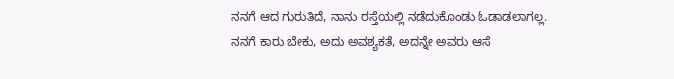ನನಗೆ ಆದ ಗುರುತಿದೆ, ನಾನು ರಸ್ತೆಯಲ್ಲಿ ನಡೆದುಕೊಂಡು ಓಡಾಡಲಾಗಲ್ಲ. ನನಗೆ ಕಾರು ಬೇಕು, ಅದು ಅವಶ್ಯಕತೆ, ಅದನ್ನೇ ಅವರು ಆಸೆ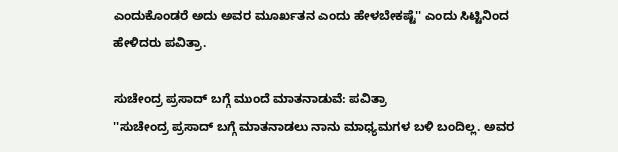ಎಂದುಕೊಂಡರೆ ಅದು ಅವರ ಮೂರ್ಖತನ ಎಂದು ಹೇಳಬೇಕಷ್ಟೆ'' ಎಂದು ಸಿಟ್ಟಿನಿಂದ ಹೇಳಿದರು ಪವಿತ್ರಾ.

ಸುಚೇಂದ್ರ ಪ್ರಸಾದ್ ಬಗ್ಗೆ ಮುಂದೆ ಮಾತನಾಡುವೆ: ಪವಿತ್ರಾ
''ಸುಚೇಂದ್ರ ಪ್ರಸಾದ್ ಬಗ್ಗೆ ಮಾತನಾಡಲು ನಾನು ಮಾಧ್ಯಮಗಳ ಬಳಿ ಬಂದಿಲ್ಲ. ಅವರ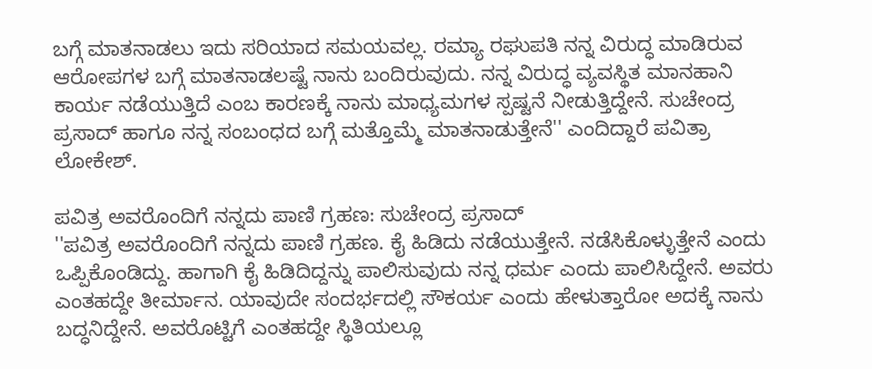ಬಗ್ಗೆ ಮಾತನಾಡಲು ಇದು ಸರಿಯಾದ ಸಮಯವಲ್ಲ. ರಮ್ಯಾ ರಘುಪತಿ ನನ್ನ ವಿರುದ್ಧ ಮಾಡಿರುವ ಆರೋಪಗಳ ಬಗ್ಗೆ ಮಾತನಾಡಲಷ್ಟೆ ನಾನು ಬಂದಿರುವುದು. ನನ್ನ ವಿರುದ್ಧ ವ್ಯವಸ್ಥಿತ ಮಾನಹಾನಿ ಕಾರ್ಯ ನಡೆಯುತ್ತಿದೆ ಎಂಬ ಕಾರಣಕ್ಕೆ ನಾನು ಮಾಧ್ಯಮಗಳ ಸ್ಪಷ್ಟನೆ ನೀಡುತ್ತಿದ್ದೇನೆ. ಸುಚೇಂದ್ರ ಪ್ರಸಾದ್ ಹಾಗೂ ನನ್ನ ಸಂಬಂಧದ ಬಗ್ಗೆ ಮತ್ತೊಮ್ಮೆ ಮಾತನಾಡುತ್ತೇನೆ'' ಎಂದಿದ್ದಾರೆ ಪವಿತ್ರಾ ಲೋಕೇಶ್.

ಪವಿತ್ರ ಅವರೊಂದಿಗೆ ನನ್ನದು ಪಾಣಿ ಗ್ರಹಣ: ಸುಚೇಂದ್ರ ಪ್ರಸಾದ್
''ಪವಿತ್ರ ಅವರೊಂದಿಗೆ ನನ್ನದು ಪಾಣಿ ಗ್ರಹಣ. ಕೈ ಹಿಡಿದು ನಡೆಯುತ್ತೇನೆ. ನಡೆಸಿಕೊಳ್ಳುತ್ತೇನೆ ಎಂದು ಒಪ್ಪಿಕೊಂಡಿದ್ದು. ಹಾಗಾಗಿ ಕೈ ಹಿಡಿದಿದ್ದನ್ನು ಪಾಲಿಸುವುದು ನನ್ನ ಧರ್ಮ ಎಂದು ಪಾಲಿಸಿದ್ದೇನೆ. ಅವರು ಎಂತಹದ್ದೇ ತೀರ್ಮಾನ. ಯಾವುದೇ ಸಂದರ್ಭದಲ್ಲಿ ಸೌಕರ್ಯ ಎಂದು ಹೇಳುತ್ತಾರೋ ಅದಕ್ಕೆ ನಾನು ಬದ್ಧನಿದ್ದೇನೆ. ಅವರೊಟ್ಟಿಗೆ ಎಂತಹದ್ದೇ ಸ್ಥಿತಿಯಲ್ಲೂ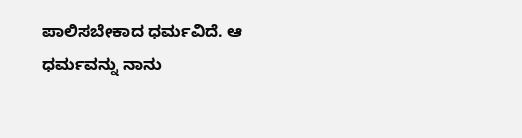ಪಾಲಿಸಬೇಕಾದ ಧರ್ಮವಿದೆ. ಆ ಧರ್ಮವನ್ನು ನಾನು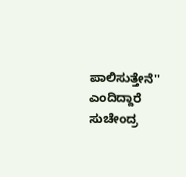ಪಾಲಿಸುತ್ತೇನೆ'' ಎಂದಿದ್ದಾರೆ ಸುಚೇಂದ್ರ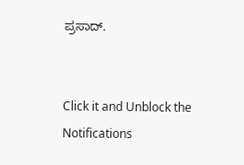ಪ್ರಸಾದ್.


Click it and Unblock the Notifications